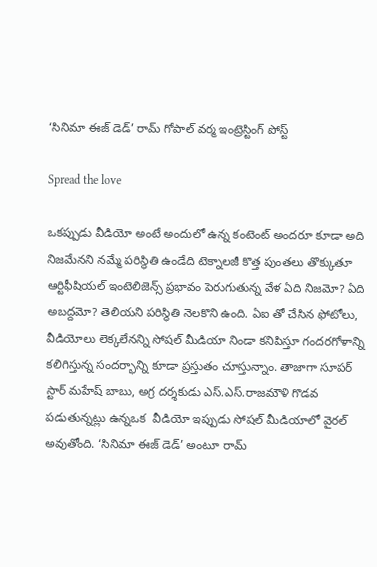‘సినిమా ఈజ్ డెడ్’ రామ్ గోపాల్ వర్మ ఇంట్రెస్టింగ్ పోస్ట్

Spread the love

ఒకప్పుడు వీడియో అంటే అందులో ఉన్న కంటెంట్ అందరూ కూడా అది నిజమేనని నమ్మే పరిస్థితి ఉండేది టెక్నాలజీ కొత్త పుంతలు తొక్కుతూ ఆర్టిఫీషియల్ ఇంటెలిజెన్స్ ప్రభావం పెరుగుతున్న వేళ ఏది నిజమో? ఏది అబద్దమో? తెలియని పరిస్థితి నెలకొని ఉంది. ఏఐ తో చేసిన ఫోటోలు, వీడియోలు లెక్కలేనన్ని సోషల్ మీడియా నిండా కనిపిస్తూ గందరగోళాన్ని కలిగిస్తున్న సందర్భాన్ని కూడా ప్రస్తుతం చూస్తున్నాం. తాజాగా సూపర్ స్టార్ మహేష్ బాబు, అగ్ర దర్శకుడు ఎస్.ఎస్.రాజమౌళి గొడవ పడుతున్నట్లు ఉన్నఒక  వీడియో ఇప్పుడు సోషల్ మీడియాలో వైరల్ అవుతోంది. ‘సినిమా ఈజ్ డెడ్’ అంటూ రామ్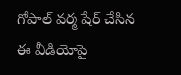గోపాల్ వర్మ షేర్ చేసిన ఈ వీడియోపై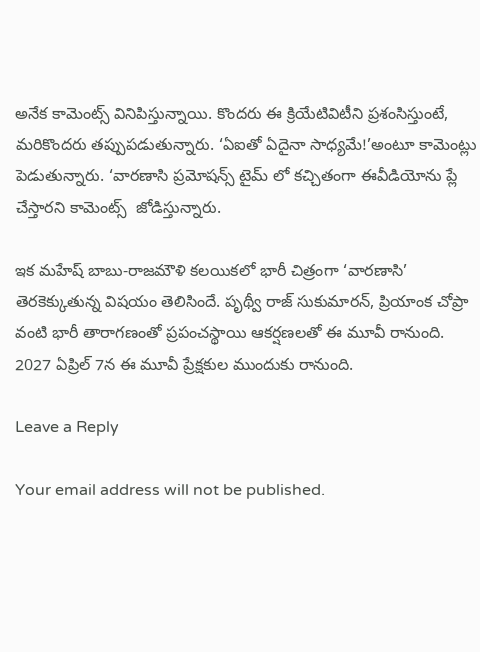అనేక కామెంట్స్ వినిపిస్తున్నాయి. కొందరు ఈ క్రియేటివిటీని ప్రశంసిస్తుంటే, మరికొందరు తప్పుపడుతున్నారు. ‘ఏఐతో ఏదైనా సాధ్యమే!’అంటూ కామెంట్లు పెడుతున్నారు. ‘వారణాసి ప్రమోషన్స్ టైమ్ లో కచ్చితంగా ఈవీడియోను ప్లే చేస్తారని కామెంట్స్  జోడిస్తున్నారు.

ఇక మహేష్ బాబు-రాజమౌళి కలయికలో భారీ చిత్రంగా ‘వారణాసి’ తెరకెక్కుతున్న విషయం తెలిసిందే. పృథ్వీ రాజ్ సుకుమారన్, ప్రియాంక చోప్రా వంటి భారీ తారాగణంతో ప్రపంచస్థాయి ఆకర్షణలతో ఈ మూవీ రానుంది. 2027 ఏప్రిల్ 7న ఈ మూవీ ప్రేక్షకుల ముందుకు రానుంది.

Leave a Reply

Your email address will not be published.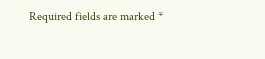Required fields are marked *